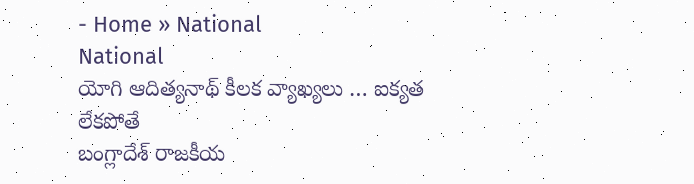- Home » National
National
యోగి ఆదిత్యనాథ్ కీలక వ్యాఖ్యలు … ఐక్యత లేకపోతే
బంగ్లాదేశ్ రాజకీయ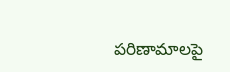పరిణామాలపై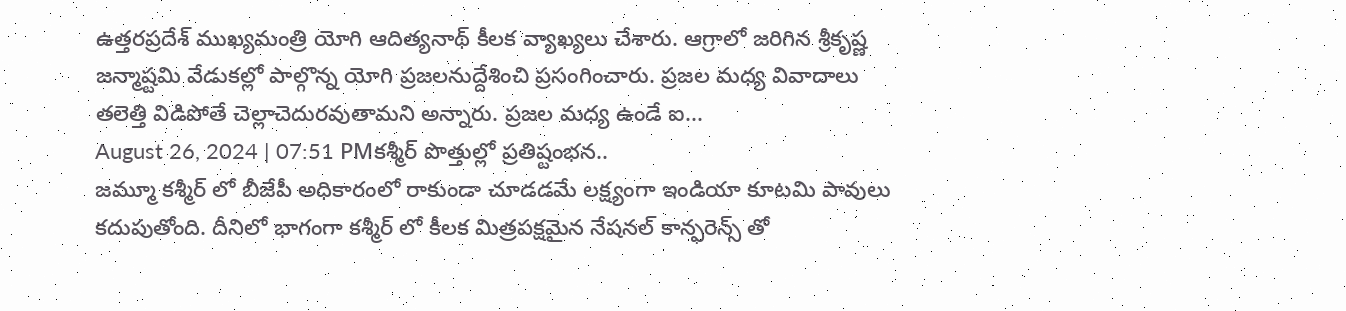ఉత్తరప్రదేశ్ ముఖ్యమంత్రి యోగి ఆదిత్యనాథ్ కీలక వ్యాఖ్యలు చేశారు. ఆగ్రాలో జరిగిన శ్రీకృష్ణ జన్మాష్టమి వేడుకల్లో పాల్గొన్న యోగి ప్రజలనుద్దేశించి ప్రసంగించారు. ప్రజల మధ్య వివాదాలు తలెత్తి విడిపోతే చెల్లాచెదురవుతామని అన్నారు. ప్రజల మధ్య ఉండే ఐ...
August 26, 2024 | 07:51 PMకశ్మీర్ పొత్తుల్లో ప్రతిష్టంభన..
జమ్మూ కశ్మీర్ లో బీజేపీ అధికారంలో రాకుండా చూడడమే లక్ష్యంగా ఇండియా కూటమి పావులు కదుపుతోంది. దీనిలో భాగంగా కశ్మీర్ లో కీలక మిత్రపక్షమైన నేషనల్ కాన్ఫరెన్స్ తో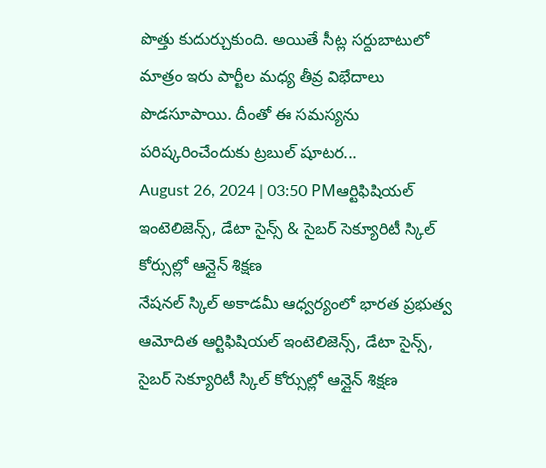పొత్తు కుదుర్చుకుంది. అయితే సీట్ల సర్దుబాటులో మాత్రం ఇరు పార్టీల మధ్య తీవ్ర విభేదాలు పొడసూపాయి. దీంతో ఈ సమస్యను పరిష్కరించేందుకు ట్రబుల్ షూటర...
August 26, 2024 | 03:50 PMఆర్టిఫిషియల్ ఇంటెలిజెన్స్, డేటా సైన్స్ & సైబర్ సెక్యూరిటీ స్కిల్ కోర్సుల్లో ఆన్లైన్ శిక్షణ
నేషనల్ స్కిల్ అకాడమీ ఆధ్వర్యంలో భారత ప్రభుత్వ ఆమోదిత ఆర్టిఫిషియల్ ఇంటెలిజెన్స్, డేటా సైన్స్, సైబర్ సెక్యూరిటీ స్కిల్ కోర్సుల్లో ఆన్లైన్ శిక్షణ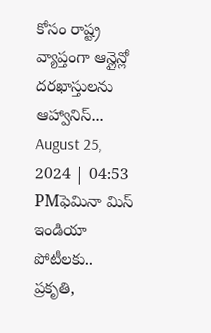కోసం రాష్ట్ర వ్యాప్తంగా ఆన్లైన్లో దరఖాస్తులను ఆహ్వానిస్...
August 25, 2024 | 04:53 PMఫెమినా మిస్ ఇండియా పోటీలకు.. ప్రకృతి,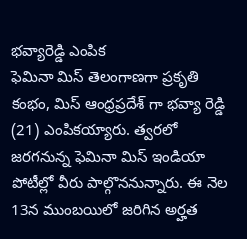భవ్యారెడ్డి ఎంపిక
ఫెమినా మిస్ తెలంగాణగా ప్రకృతి కంభం, మిస్ ఆంధ్రప్రదేశ్ గా భవ్యా రెడ్డి (21) ఎంపికయ్యారు. త్వరలో జరగనున్న ఫెమినా మిస్ ఇండియా పోటీల్లో వీరు పాల్గొననున్నారు. ఈ నెల 13న ముంబయిలో జరిగిన అర్హత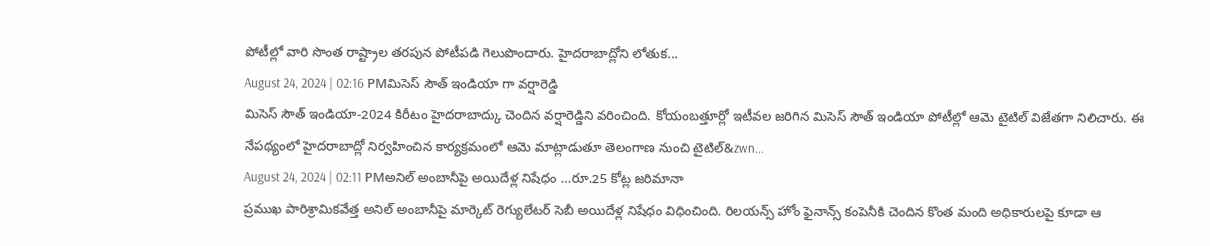పోటీల్లో వారి సొంత రాష్ట్రాల తరపున పోటీపడి గెలుపొందారు. హైదరాబాద్లోని లోతుక...
August 24, 2024 | 02:16 PMమిసెస్ సౌత్ ఇండియా గా వర్షారెడ్డి
మిసెస్ సౌత్ ఇండియా-2024 కిరీటం హైదరాబాద్కు చెందిన వర్షారెడ్డిని వరించింది. కోయంబత్తూర్లో ఇటీవల జరిగిన మిసెస్ సౌత్ ఇండియా పోటీల్లో ఆమె టైటిల్ విజేతగా నిలిచారు. ఈ నేపథ్యంలో హైదరాబాద్లో నిర్వహించిన కార్యక్రమంలో ఆమె మాట్లాడుతూ తెలంగాణ నుంచి టైటిల్&zwn...
August 24, 2024 | 02:11 PMఅనిల్ అంబానీపై అయిదేళ్ల నిషేధం …రూ.25 కోట్ల జరిమానా
ప్రముఖ పారిశ్రామికవేత్త అనిల్ అంబానీపై మార్కెట్ రెగ్యులేటర్ సెబీ అయిదేళ్ల నిషేధం విధించింది. రిలయన్స్ హోం ఫైనాన్స్ కంపెనీకి చెందిన కొంత మంది అధికారులపై కూడా ఆ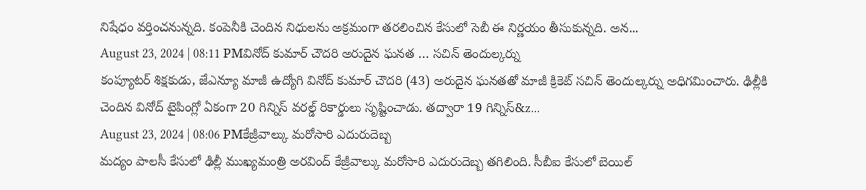నిషేధం వర్తించనున్నది. కంపెనీకి చెందిన నిధులను అక్రమంగా తరలించిన కేసులో సెబీ ఈ నిర్ణయం తీసుకున్నది. అన...
August 23, 2024 | 08:11 PMవినోద్ కుమార్ చౌదరి అరుదైన ఘనత … సచిన్ తెందుల్కర్ను
కంప్యూటర్ శిక్షకుడు, జేఎన్యూ మాజీ ఉద్యోగి వినోద్ కుమార్ చౌదరి (43) అరుదైన ఘనతతో మాజీ క్రికెట్ సచిన్ తెందుల్కర్ను అధిగమించారు. ఢిల్లీకి చెందిన వినోద్ టైపింగ్లో ఏకంగా 20 గిన్నిస్ వరల్డ్ రికార్డులు సృష్టించాడు. తద్వారా 19 గిన్నిస్&z...
August 23, 2024 | 08:06 PMకేజ్రీవాల్కు మరోసారి ఎదురుదెబ్బ
మద్యం పాలసీ కేసులో ఢిల్లీ ముఖ్యమంత్రి అరవింద్ కేజ్రీవాల్కు మరోసారి ఎదురుదెబ్బ తగిలింది. సీబీఐ కేసులో బెయిల్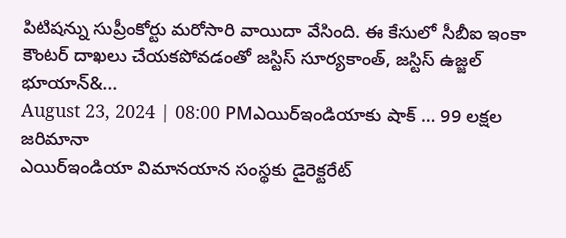పిటిషన్ను సుప్రీంకోర్టు మరోసారి వాయిదా వేసింది. ఈ కేసులో సీబీఐ ఇంకా కౌంటర్ దాఖలు చేయకపోవడంతో జస్టిస్ సూర్యకాంత్, జస్టిస్ ఉజ్జల్ భూయాన్&...
August 23, 2024 | 08:00 PMఎయిర్ఇండియాకు షాక్ … 99 లక్షల జరిమానా
ఎయిర్ఇండియా విమానయాన సంస్థకు డైరెక్టరేట్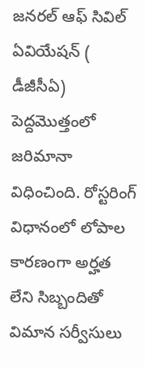జనరల్ ఆఫ్ సివిల్ ఏవియేషన్ ( డీజీసీఏ) పెద్దమొత్తంలో జరిమానా విధించింది. రోస్టరింగ్ విధానంలో లోపాల కారణంగా అర్హత లేని సిబ్బందితో విమాన సర్వీసులు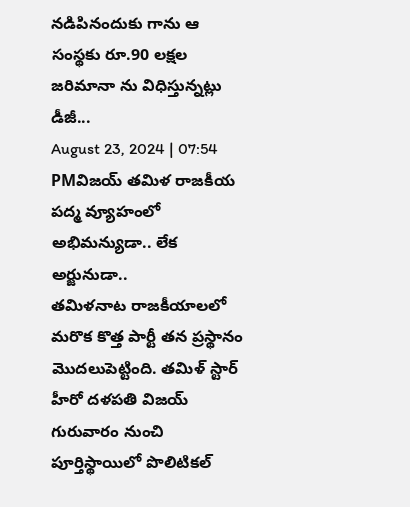నడిపినందుకు గాను ఆ సంస్థకు రూ.90 లక్షల జరిమానా ను విధిస్తున్నట్లు డీజీ...
August 23, 2024 | 07:54 PMవిజయ్ తమిళ రాజకీయ పద్మ వ్యూహంలో అభిమన్యుడా.. లేక అర్జునుడా..
తమిళనాట రాజకీయాలలో మరొక కొత్త పార్టీ తన ప్రస్థానం మొదలుపెట్టింది. తమిళ్ స్టార్ హీరో దళపతి విజయ్ గురువారం నుంచి పూర్తిస్థాయిలో పొలిటికల్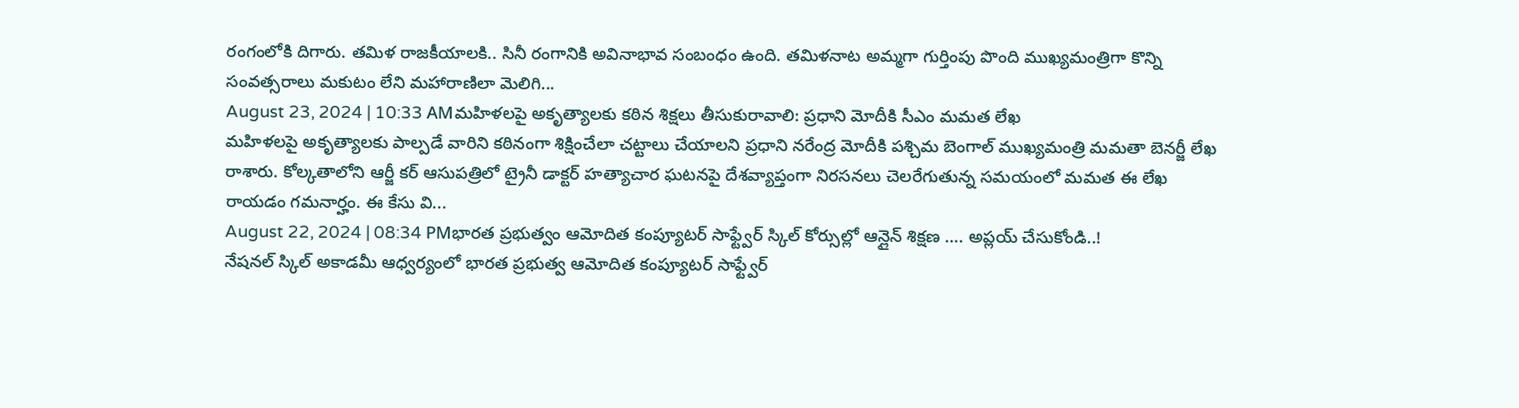రంగంలోకి దిగారు. తమిళ రాజకీయాలకి.. సినీ రంగానికి అవినాభావ సంబంధం ఉంది. తమిళనాట అమ్మగా గుర్తింపు పొంది ముఖ్యమంత్రిగా కొన్ని సంవత్సరాలు మకుటం లేని మహారాణిలా మెలిగి...
August 23, 2024 | 10:33 AMమహిళలపై అకృత్యాలకు కఠిన శిక్షలు తీసుకురావాలి: ప్రధాని మోదీకి సీఎం మమత లేఖ
మహిళలపై అకృత్యాలకు పాల్పడే వారిని కఠినంగా శిక్షించేలా చట్టాలు చేయాలని ప్రధాని నరేంద్ర మోదీకి పశ్చిమ బెంగాల్ ముఖ్యమంత్రి మమతా బెనర్జీ లేఖ రాశారు. కోల్కతాలోని ఆర్జీ కర్ ఆసుపత్రిలో ట్రైనీ డాక్టర్ హత్యాచార ఘటనపై దేశవ్యాప్తంగా నిరసనలు చెలరేగుతున్న సమయంలో మమత ఈ లేఖ రాయడం గమనార్హం. ఈ కేసు వి...
August 22, 2024 | 08:34 PMభారత ప్రభుత్వం ఆమోదిత కంప్యూటర్ సాఫ్ట్వేర్ స్కిల్ కోర్సుల్లో ఆన్లైన్ శిక్షణ …. అప్లయ్ చేసుకోండి..!
నేషనల్ స్కిల్ అకాడమీ ఆధ్వర్యంలో భారత ప్రభుత్వ ఆమోదిత కంప్యూటర్ సాఫ్ట్వేర్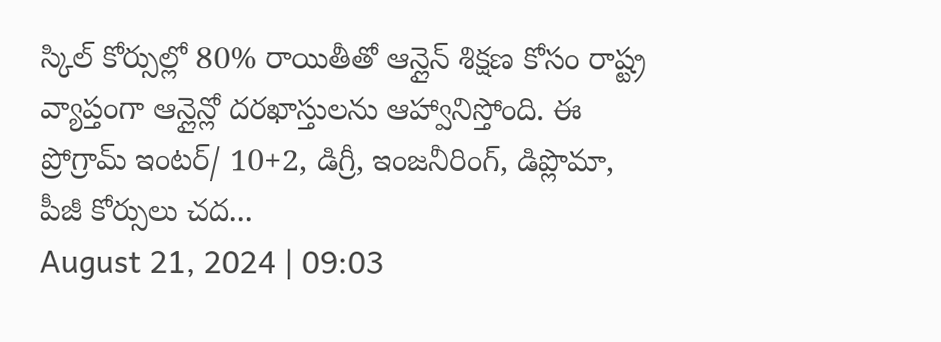స్కిల్ కోర్సుల్లో 80% రాయితీతో ఆన్లైన్ శిక్షణ కోసం రాష్ట్ర వ్యాప్తంగా ఆన్లైన్లో దరఖాస్తులను ఆహ్వానిస్తోంది. ఈ ప్రోగ్రామ్ ఇంటర్/ 10+2, డిగ్రీ, ఇంజనీరింగ్, డిప్లొమా, పీజీ కోర్సులు చద...
August 21, 2024 | 09:03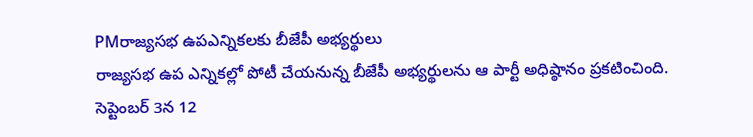PMరాజ్యసభ ఉపఎన్నికలకు బీజేపీ అభ్యర్థులు
రాజ్యసభ ఉప ఎన్నికల్లో పోటీ చేయనున్న బీజేపీ అభ్యర్థులను ఆ పార్టీ అధిష్ఠానం ప్రకటించింది. సెప్టెంబర్ 3న 12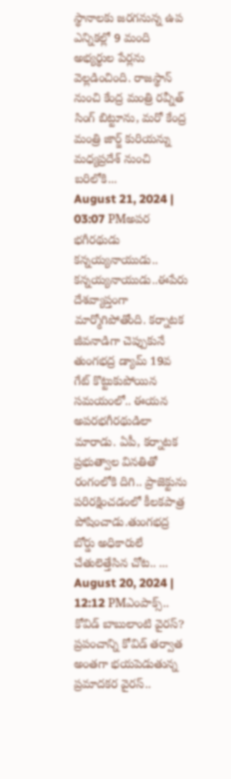స్థానాలకు జరగనున్న ఉప ఎన్నికల్లో 9 మంది అభ్యర్థుల పేర్లను వెల్లడించింది. రాజస్థాన్ నుంచి కేంద్ర మంత్రి రవ్నీత్ సింగ్ బిట్టూను, మరో కేంద్ర మంత్రి జార్జ్ కురియన్ను మధ్యప్రదేశ్ నుంచి బరిలోకి...
August 21, 2024 | 03:07 PMఅపర భగీరథుడు కన్నయ్యనాయుడు..
కన్నయ్యనాయుడు..ఈపేరు దేశవ్యాప్తంగా మార్మోగిపోతోంది. కర్నాటక జీవనాడిగా చెప్పుకునే తుంగభద్ర డ్యామ్ 19వ గేట్ కొట్టుకుపోయిన సమయంలో.. ఈయన అపరభగీరథుడిలా మారాడు. ఏపీ, కర్నాటక ప్రభుత్వాల వినతితో రంగంలోకి దిగి.. ప్రాజెక్టును పరిరక్షించడంలో కీలకపాత్ర పోషించాడు.తుంగభద్ర బోర్డు అధికారులే చేతులెత్తేసిన చోట.. ...
August 20, 2024 | 12:12 PMఎంపాక్స్.. కోవిడ్ బాబులాంటి వైరస్?
ప్రపంచాన్ని కోవిడ్ తర్వాత అంతగా భయపెడుతున్న ప్రమాదకర వైరస్..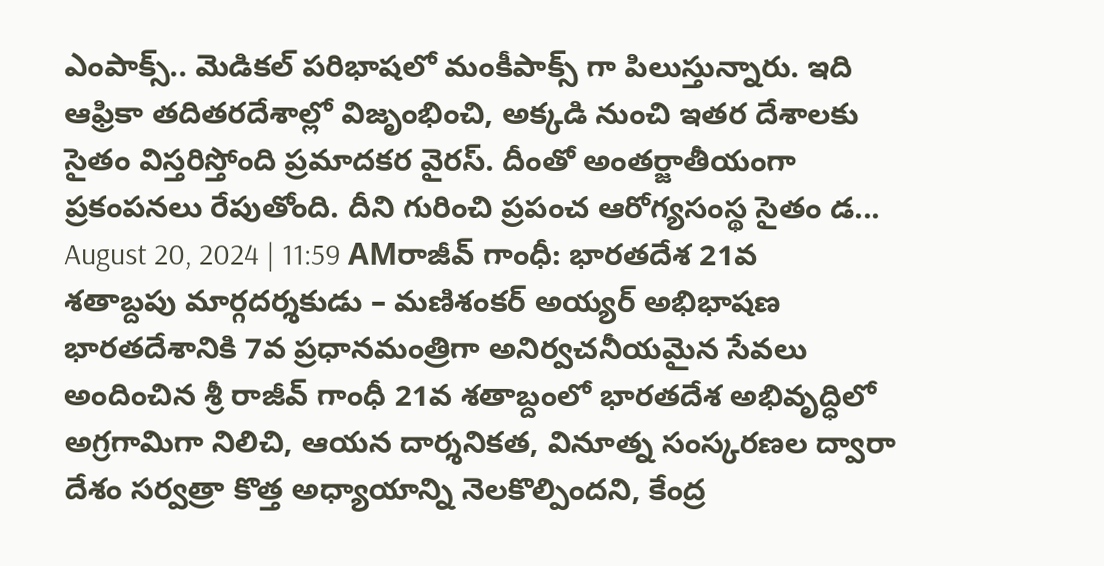ఎంపాక్స్.. మెడికల్ పరిభాషలో మంకీపాక్స్ గా పిలుస్తున్నారు. ఇది ఆఫ్రికా తదితరదేశాల్లో విజృంభించి, అక్కడి నుంచి ఇతర దేశాలకు సైతం విస్తరిస్తోంది ప్రమాదకర వైరస్. దీంతో అంతర్జాతీయంగా ప్రకంపనలు రేపుతోంది. దీని గురించి ప్రపంచ ఆరోగ్యసంస్థ సైతం డ...
August 20, 2024 | 11:59 AMరాజీవ్ గాంధీ: భారతదేశ 21వ శతాబ్దపు మార్గదర్శకుడు – మణిశంకర్ అయ్యర్ అభిభాషణ
భారతదేశానికి 7వ ప్రధానమంత్రిగా అనిర్వచనీయమైన సేవలు అందించిన శ్రీ రాజీవ్ గాంధీ 21వ శతాబ్దంలో భారతదేశ అభివృద్ధిలో అగ్రగామిగా నిలిచి, ఆయన దార్శనికత, వినూత్న సంస్కరణల ద్వారా దేశం సర్వత్రా కొత్త అధ్యాయాన్ని నెలకొల్పిందని, కేంద్ర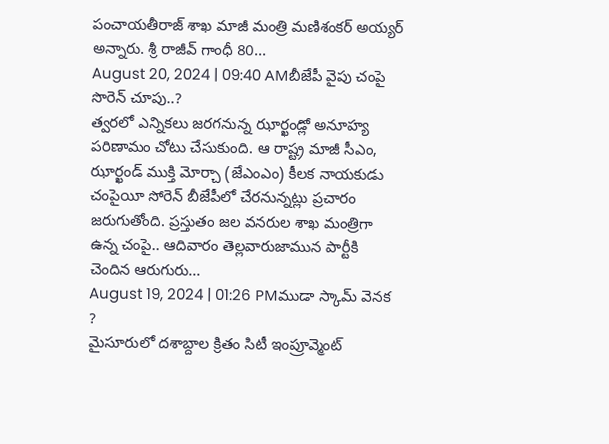పంచాయతీరాజ్ శాఖ మాజీ మంత్రి మణిశంకర్ అయ్యర్ అన్నారు. శ్రీ రాజీవ్ గాంధీ 80...
August 20, 2024 | 09:40 AMబీజేపీ వైపు చంపై సొరెన్ చూపు..?
త్వరలో ఎన్నికలు జరగనున్న ఝార్ఖండ్లో అనూహ్య పరిణామం చోటు చేసుకుంది. ఆ రాష్ట్ర మాజీ సీఎం, ఝార్ఖండ్ ముక్తి మోర్చా (జేఎంఎం) కీలక నాయకుడు చంపైయీ సోరెన్ బీజేపీలో చేరనున్నట్లు ప్రచారం జరుగుతోంది. ప్రస్తుతం జల వనరుల శాఖ మంత్రిగా ఉన్న చంపై.. ఆదివారం తెల్లవారుజామున పార్టీకి చెందిన ఆరుగురు...
August 19, 2024 | 01:26 PMముడా స్కామ్ వెనక ?
మైసూరులో దశాబ్దాల క్రితం సిటీ ఇంప్రూవ్మెంట్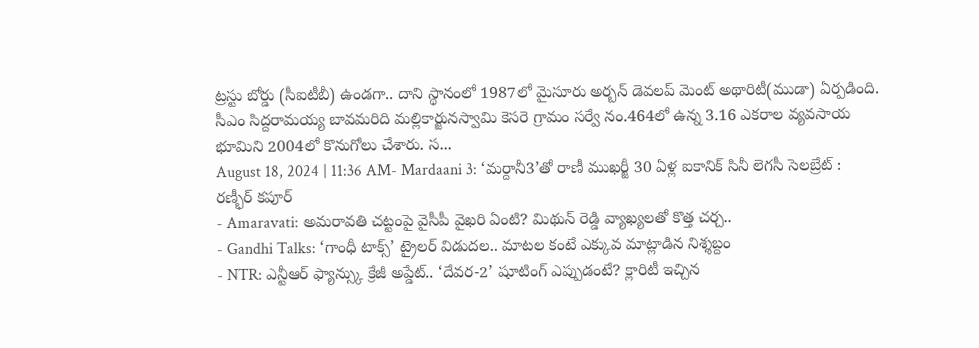ట్రస్టు బోర్డు (సీఐటీబీ) ఉండగా.. దాని స్థానంలో 1987లో మైసూరు అర్బన్ డెవలప్ మెంట్ అథారిటీ(ముడా) ఏర్పడింది. సీఎం సిద్దరామయ్య బావమరిది మల్లికార్జునస్వామి కెసరె గ్రామం సర్వే నం.464లో ఉన్న 3.16 ఎకరాల వ్యవసాయ భూమిని 2004లో కొనుగోలు చేశారు. స...
August 18, 2024 | 11:36 AM- Mardaani 3: ‘మర్దానీ3’తో రాణీ ముఖర్జీ 30 ఏళ్ల ఐకానిక్ సినీ లెగసీ సెలబ్రేట్ : రణ్భీర్ కపూర్
- Amaravati: అమరావతి చట్టంపై వైసీపీ వైఖరి ఏంటి? మిథున్ రెడ్డి వ్యాఖ్యలతో కొత్త చర్చ..
- Gandhi Talks: ‘గాంధీ టాక్స్’ ట్రైలర్ విడుదల.. మాటల కంటే ఎక్కువ మాట్లాడిన నిశ్శబ్దం
- NTR: ఎన్టీఆర్ ఫ్యాన్స్కు క్రేజీ అప్డేట్.. ‘దేవర-2’ షూటింగ్ ఎప్పుడంటే? క్లారిటీ ఇచ్చిన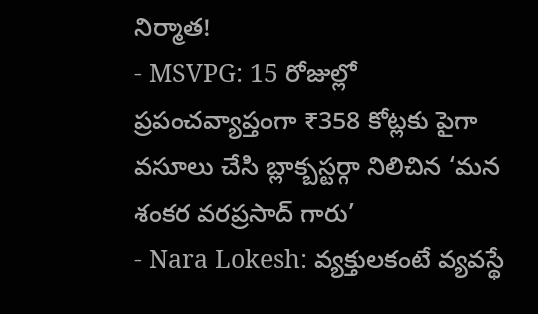నిర్మాత!
- MSVPG: 15 రోజుల్లో ప్రపంచవ్యాప్తంగా ₹358 కోట్లకు పైగా వసూలు చేసి బ్లాక్బస్టర్గా నిలిచిన ‘మన శంకర వరప్రసాద్ గారు’
- Nara Lokesh: వ్యక్తులకంటే వ్యవస్థే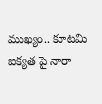ముఖ్యం.. కూటమి ఐక్యత పై నారా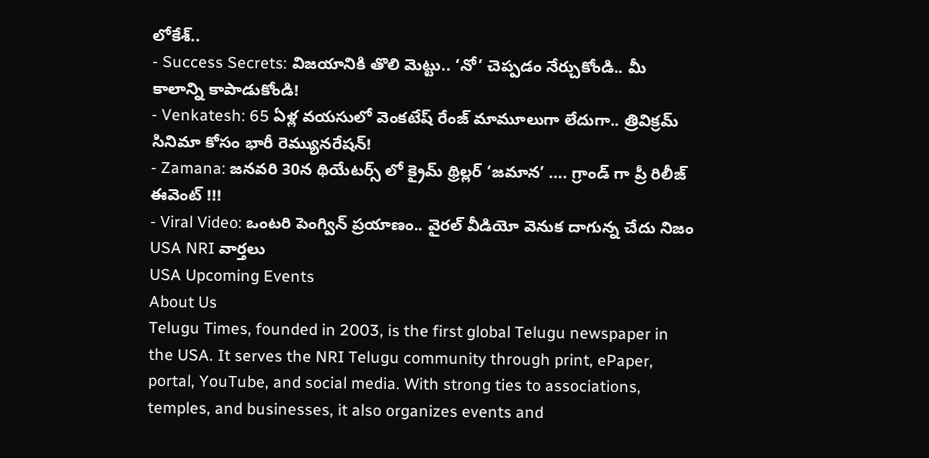లోకేశ్..
- Success Secrets: విజయానికి తొలి మెట్టు.. ‘నో’ చెప్పడం నేర్చుకోండి.. మీ కాలాన్ని కాపాడుకోండి!
- Venkatesh: 65 ఏళ్ల వయసులో వెంకటేష్ రేంజ్ మామూలుగా లేదుగా.. త్రివిక్రమ్ సినిమా కోసం భారీ రెమ్యునరేషన్!
- Zamana: జనవరి 30న థియేటర్స్ లో క్రైమ్ థ్రిల్లర్ ‘జమాన’ …. గ్రాండ్ గా ప్రీ రిలీజ్ ఈవెంట్ !!!
- Viral Video: ఒంటరి పెంగ్విన్ ప్రయాణం.. వైరల్ వీడియో వెనుక దాగున్న చేదు నిజం
USA NRI వార్తలు
USA Upcoming Events
About Us
Telugu Times, founded in 2003, is the first global Telugu newspaper in the USA. It serves the NRI Telugu community through print, ePaper, portal, YouTube, and social media. With strong ties to associations, temples, and businesses, it also organizes events and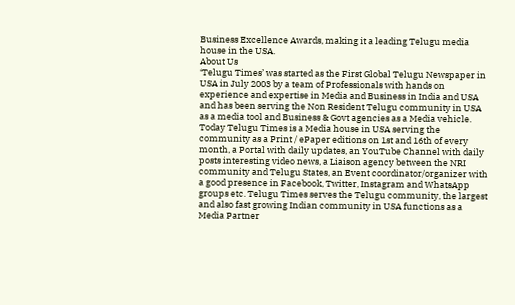Business Excellence Awards, making it a leading Telugu media house in the USA.
About Us
‘Telugu Times’ was started as the First Global Telugu Newspaper in USA in July 2003 by a team of Professionals with hands on experience and expertise in Media and Business in India and USA and has been serving the Non Resident Telugu community in USA as a media tool and Business & Govt agencies as a Media vehicle. Today Telugu Times is a Media house in USA serving the community as a Print / ePaper editions on 1st and 16th of every month, a Portal with daily updates, an YouTube Channel with daily posts interesting video news, a Liaison agency between the NRI community and Telugu States, an Event coordinator/organizer with a good presence in Facebook, Twitter, Instagram and WhatsApp groups etc. Telugu Times serves the Telugu community, the largest and also fast growing Indian community in USA functions as a Media Partner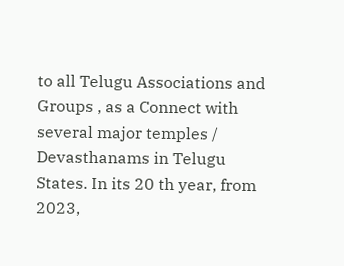to all Telugu Associations and Groups , as a Connect with several major temples / Devasthanams in Telugu States. In its 20 th year, from 2023,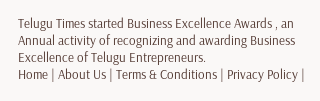Telugu Times started Business Excellence Awards , an Annual activity of recognizing and awarding Business Excellence of Telugu Entrepreneurs.
Home | About Us | Terms & Conditions | Privacy Policy |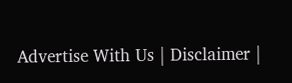Advertise With Us | Disclaimer |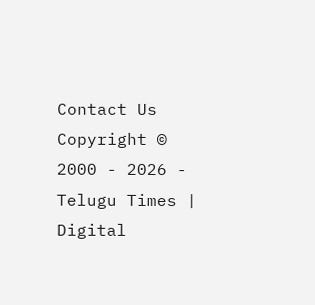Contact Us
Copyright © 2000 - 2026 - Telugu Times | Digital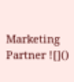Marketing Partner ![]()